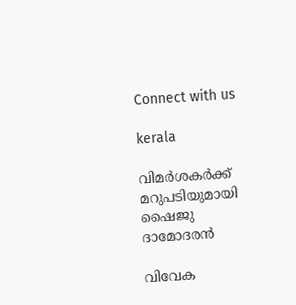Connect with us

kerala

വിമര്‍ശകര്‍ക്ക് മറുപടിയുമായി ഷൈജു ദാമോദരന്‍

വിവേക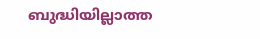ബുദ്ധിയില്ലാത്ത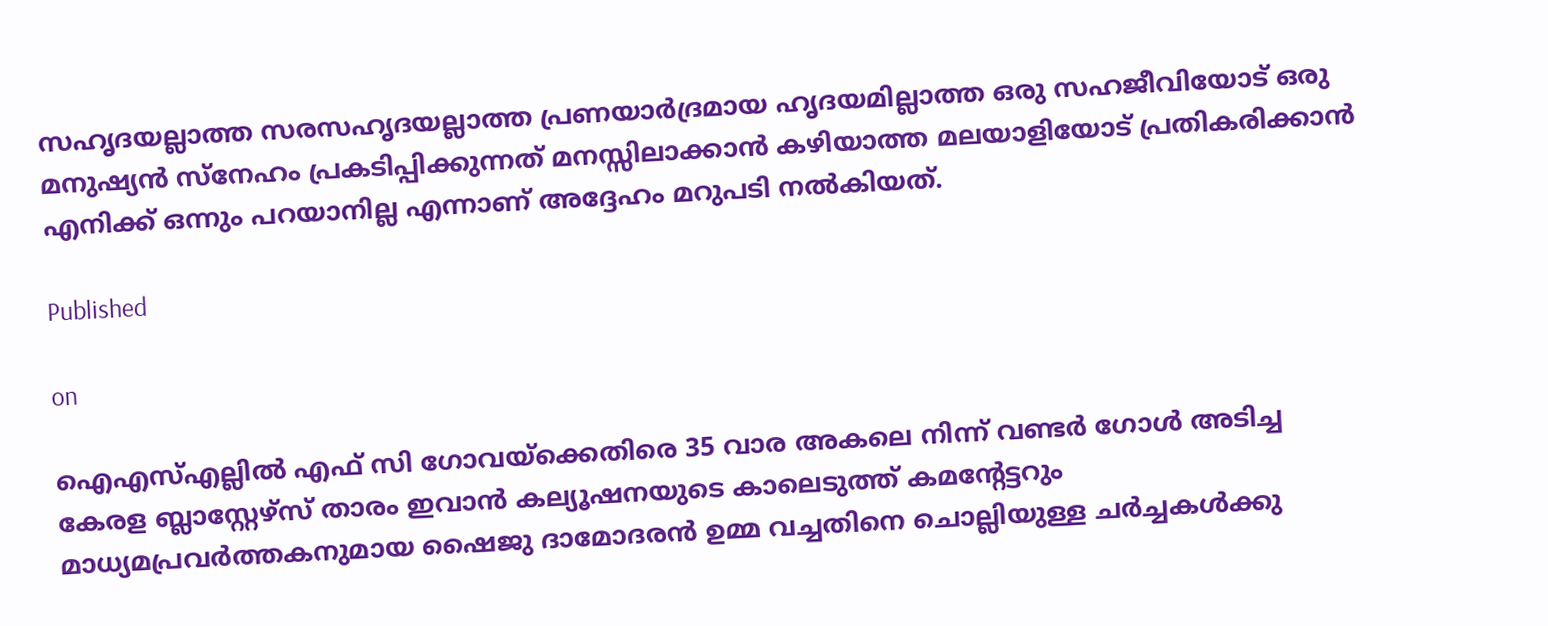സഹൃദയല്ലാത്ത സരസഹൃദയല്ലാത്ത പ്രണയാര്‍ദ്രമായ ഹൃദയമില്ലാത്ത ഒരു സഹജീവിയോട് ഒരു മനുഷ്യന്‍ സ്‌നേഹം പ്രകടിപ്പിക്കുന്നത് മനസ്സിലാക്കാന്‍ കഴിയാത്ത മലയാളിയോട് പ്രതികരിക്കാന്‍ എനിക്ക് ഒന്നും പറയാനില്ല എന്നാണ് അദ്ദേഹം മറുപടി നല്‍കിയത്.

Published

on

ഐഎസ്എല്ലില്‍ എഫ് സി ഗോവയ്‌ക്കെതിരെ 35 വാര അകലെ നിന്ന് വണ്ടര്‍ ഗോള്‍ അടിച്ച കേരള ബ്ലാസ്റ്റേഴ്‌സ് താരം ഇവാന്‍ കല്യൂഷനയുടെ കാലെടുത്ത് കമന്റേട്ടറും മാധ്യമപ്രവര്‍ത്തകനുമായ ഷൈജു ദാമോദരന്‍ ഉമ്മ വച്ചതിനെ ചൊല്ലിയുള്ള ചര്‍ച്ചകള്‍ക്കു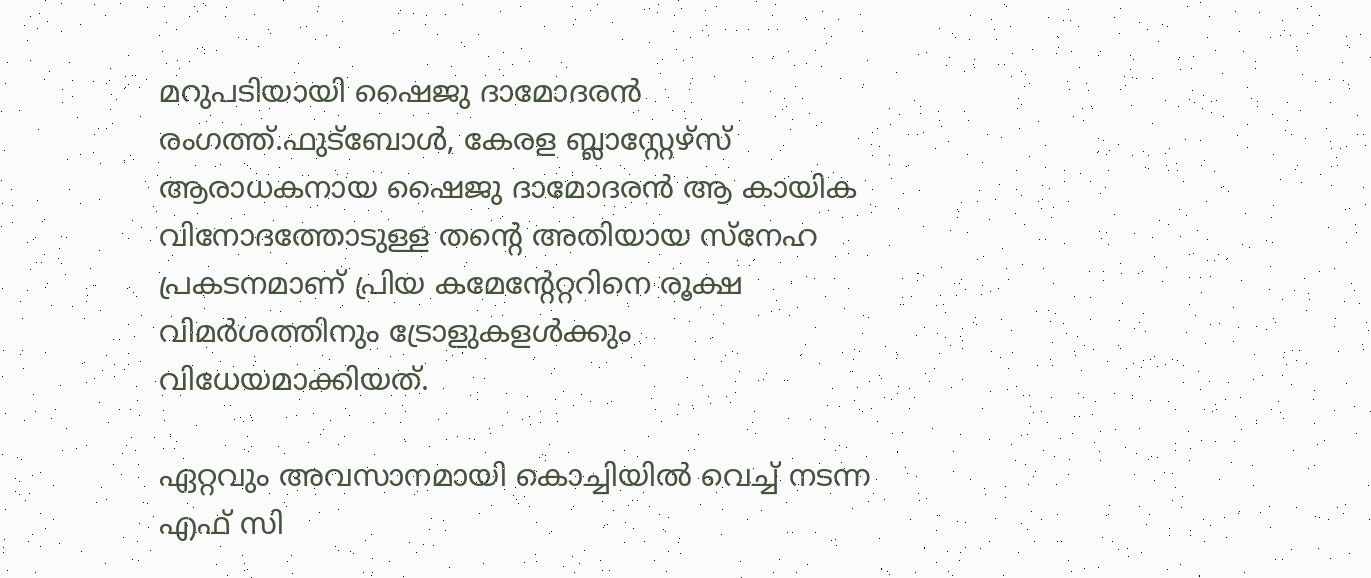മറുപടിയായി ഷൈജു ദാമോദരന്‍ രംഗത്ത്.ഫുട്‌ബോള്‍, കേരള ബ്ലാസ്റ്റേഴ്‌സ് ആരാധകനായ ഷൈജു ദാമോദരന്‍ ആ കായിക വിനോദത്തോടുള്ള തന്റെ അതിയായ സ്‌നേഹ പ്രകടനമാണ് പ്രിയ കമേന്റേറ്ററിനെ രൂക്ഷ വിമര്‍ശത്തിനും ട്രോളുകളള്‍ക്കും വിധേയമാക്കിയത്.

ഏറ്റവും അവസാനമായി കൊച്ചിയില്‍ വെച്ച് നടന്ന എഫ് സി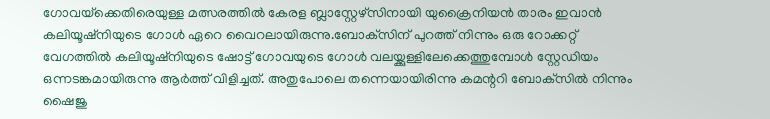ഗോവയ്‌ക്കെതിരെയുള്ള മത്സരത്തില്‍ കേരള ബ്ലാസ്റ്റേഴ്‌സിനായി യുക്രൈനിയന്‍ താരം ഇവാന്‍ കലിയൂഷ്‌നിയുടെ ഗോള്‍ ഏറെ വൈറലായിരുന്നു.ബോക്‌സിന് പുറത്ത് നിന്നും ഒരു റോക്കറ്റ് വേഗത്തില്‍ കലിയൂഷ്‌നിയുടെ ഷോട്ട് ഗോവയുടെ ഗോള്‍ വലയ്ക്കുള്ളിലേക്കെത്തുമ്പോള്‍ സ്റ്റേഡിയം ഒന്നടങ്കമായിരുന്നു ആര്‍ത്ത് വിളിച്ചത്. അതുപോലെ തന്നെയായിരിന്നു കമന്ററി ബോക്‌സില്‍ നിന്നും ഷൈജു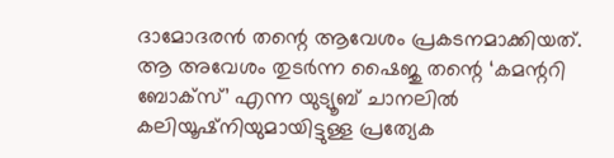ദാമോദരന്‍ തന്റെ ആവേശം പ്രകടനമാക്കിയത്. ആ അവേശം തുടര്‍ന്ന ഷൈജു തന്റെ ‘കമന്ററി ബോക്‌സ്’ എന്ന യുട്യൂബ് ചാനലില്‍ കലിയൂഷ്‌നിയുമായിട്ടുള്ള പ്രത്യേക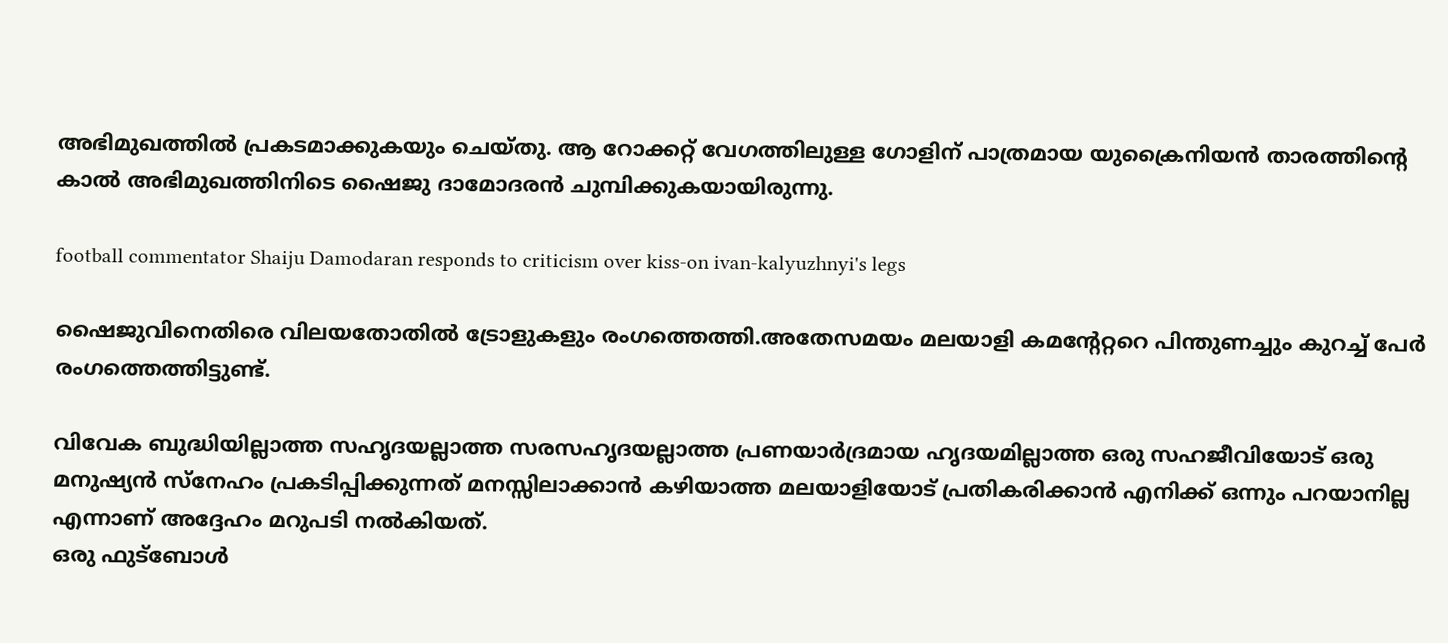അഭിമുഖത്തില്‍ പ്രകടമാക്കുകയും ചെയ്തു. ആ റോക്കറ്റ് വേഗത്തിലുള്ള ഗോളിന് പാത്രമായ യുക്രൈനിയന്‍ താരത്തിന്റെ കാല്‍ അഭിമുഖത്തിനിടെ ഷൈജു ദാമോദരന്‍ ചുമ്പിക്കുകയായിരുന്നു.

football commentator Shaiju Damodaran responds to criticism over kiss-on ivan-kalyuzhnyi's legs

ഷൈജുവിനെതിരെ വിലയതോതില്‍ ട്രോളുകളും രംഗത്തെത്തി.അതേസമയം മലയാളി കമന്റേറ്ററെ പിന്തുണച്ചും കുറച്ച് പേര്‍ രംഗത്തെത്തിട്ടുണ്ട്.

വിവേക ബുദ്ധിയില്ലാത്ത സഹൃദയല്ലാത്ത സരസഹൃദയല്ലാത്ത പ്രണയാര്‍ദ്രമായ ഹൃദയമില്ലാത്ത ഒരു സഹജീവിയോട് ഒരു മനുഷ്യന്‍ സ്‌നേഹം പ്രകടിപ്പിക്കുന്നത് മനസ്സിലാക്കാന്‍ കഴിയാത്ത മലയാളിയോട് പ്രതികരിക്കാന്‍ എനിക്ക് ഒന്നും പറയാനില്ല എന്നാണ് അദ്ദേഹം മറുപടി നല്‍കിയത്.
ഒരു ഫുട്‌ബോള്‍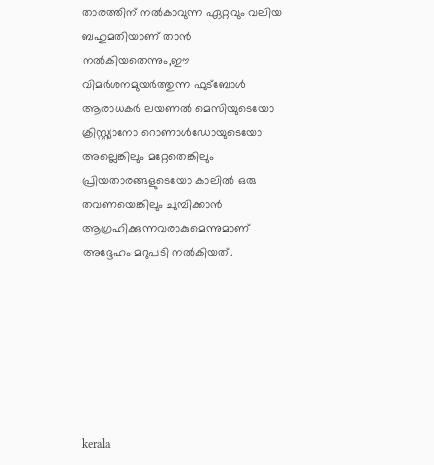താരത്തിന് നല്‍കാവുന്ന ഏറ്റവും വലിയ ബഹുമതിയാണ് താന്‍ നല്‍കിയതെന്നും,ഈ വിമര്‍ശനമുയര്‍ത്തുന്ന ഫുട്‌ബോള്‍ ആരാധകര്‍ ലയണല്‍ മെസിയുടെയോ ക്രിസ്റ്റ്യാനോ റൊണാള്‍ഡോയുടെയോ അല്ലെങ്കിലും മറ്റേതെങ്കിലും പ്രിയതാരങ്ങളുടെയോ കാലില്‍ ഒരു തവണയെങ്കിലും ചുമ്പിക്കാന്‍ ആഗ്രഹിക്കുന്നവരാകുമെന്നുമാണ് അദ്ദേഹം മറുപടി നല്‍കിയത്.







kerala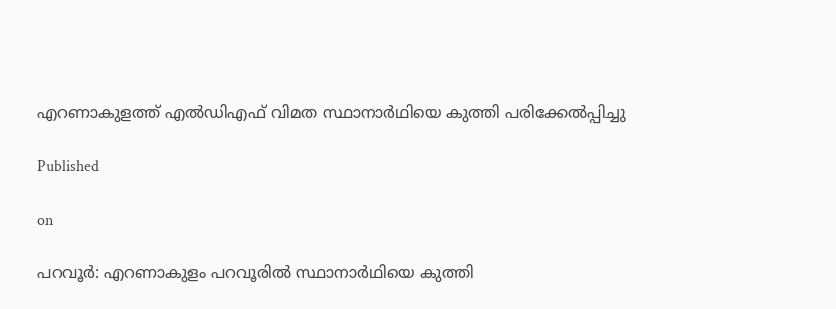എറണാകുളത്ത്‌ എൽഡിഎഫ് വിമത സ്ഥാനാർഥിയെ കുത്തി പരിക്കേൽപ്പിച്ചു

Published

on

പറവൂർ: എറണാകുളം പറവൂരിൽ സ്ഥാനാർഥിയെ കുത്തി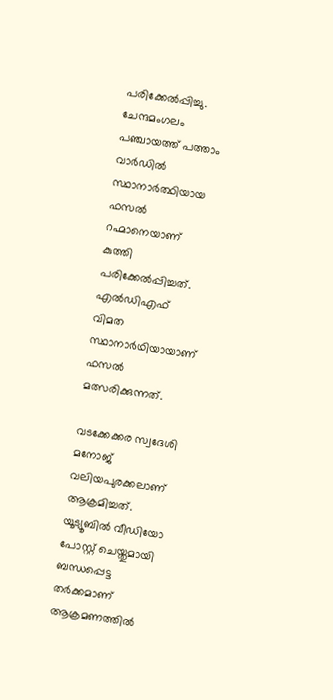പരിക്കേൽപ്പിച്ചു. ചേന്ദമംഗലം പഞ്ചായത്ത് പത്താം വാർഡിൽ സ്ഥാനാർത്ഥിയായ ഫസൽ റഹ്മാനെയാണ് കുത്തി പരിക്കേൽപ്പിച്ചത്. എൽഡിഎഫ് വിമത സ്ഥാനാർഥിയായാണ് ഫസൽ മത്സരിക്കുന്നത്.

വടക്കേക്കര സ്വദേശി മനോജ് വലിയപുരക്കലാണ് ആക്രമിച്ചത്. യൂട്യൂബിൽ വീഡിയോ പോസ്റ്റ് ചെയ്തുമായി ബന്ധപ്പെട്ട തർക്കമാണ് ആക്രമണത്തിൽ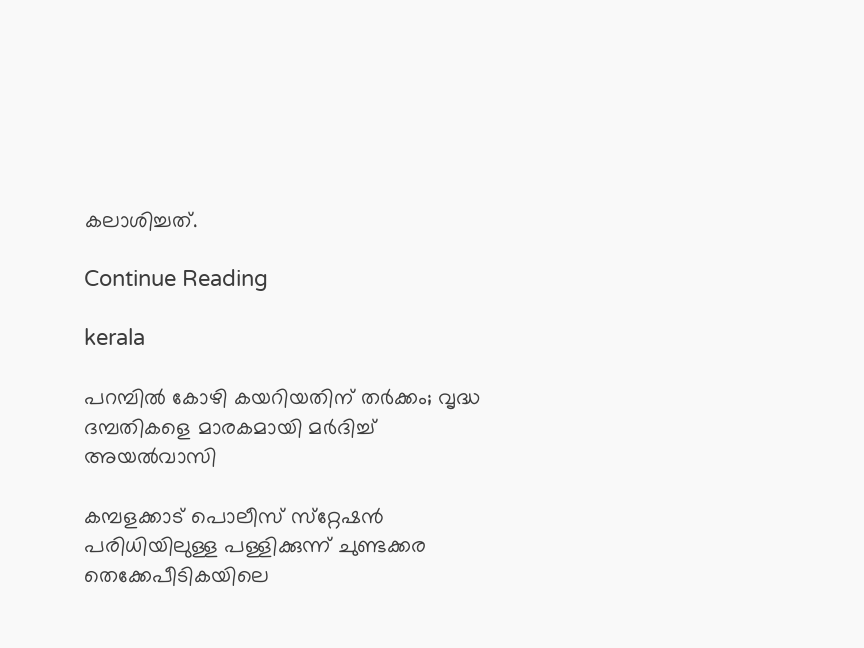കലാശിച്ചത്.

Continue Reading

kerala

പറമ്പില്‍ കോഴി കയറിയതിന് തര്‍ക്കം; വൃദ്ധ ദമ്പതികളെ മാരകമായി മര്‍ദിച്ച് അയല്‍വാസി

കമ്പളക്കാട് പൊലീസ് സ്‌റ്റേഷന്‍ പരിധിയിലുള്ള പള്ളിക്കുന്ന് ചുണ്ടക്കര തെക്കേപീടികയിലെ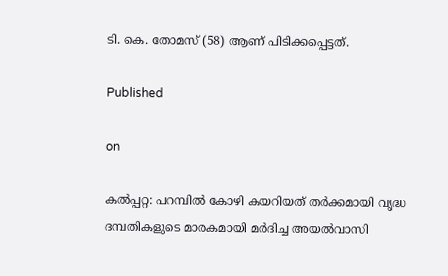ടി. കെ. തോമസ് (58) ആണ് പിടിക്കപ്പെട്ടത്.

Published

on

കല്‍പ്പറ്റ: പറമ്പില്‍ കോഴി കയറിയത് തര്‍ക്കമായി വൃദ്ധ ദമ്പതികളുടെ മാരകമായി മര്‍ദിച്ച അയല്‍വാസി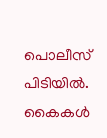പൊലീസ് പിടിയില്‍. കൈകള്‍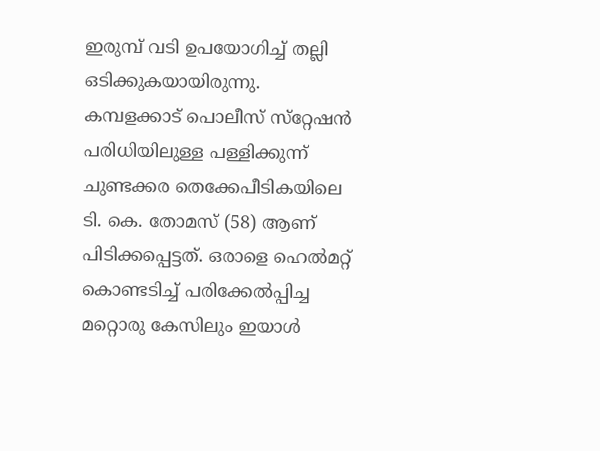ഇരുമ്പ് വടി ഉപയോഗിച്ച് തല്ലി ഒടിക്കുകയായിരുന്നു. കമ്പളക്കാട് പൊലീസ് സ്‌റ്റേഷന്‍ പരിധിയിലുള്ള പള്ളിക്കുന്ന് ചുണ്ടക്കര തെക്കേപീടികയിലെ ടി. കെ. തോമസ് (58) ആണ് പിടിക്കപ്പെട്ടത്. ഒരാളെ ഹെല്‍മറ്റ് കൊണ്ടടിച്ച് പരിക്കേല്‍പ്പിച്ച മറ്റൊരു കേസിലും ഇയാള്‍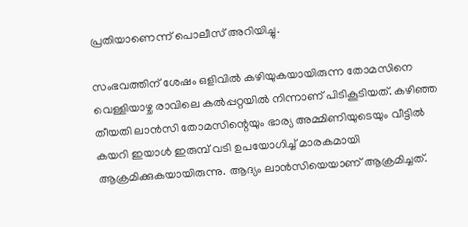പ്രതിയാണെന്ന് പൊലീസ് അറിയിച്ചു.

സംഭവത്തിന് ശേഷം ഒളിവില്‍ കഴിയുകയായിരുന്ന തോമസിനെ വെള്ളിയാഴ്ച രാവിലെ കല്‍പ്പറ്റയില്‍ നിന്നാണ് പിടികൂടിയത്. കഴിഞ്ഞ തീയതി ലാന്‍സി തോമസിന്റെയും ഭാര്യ അമ്മിണിയുടെയും വീട്ടില്‍ കയറി ഇയാള്‍ ഇരുമ്പ് വടി ഉപയോഗിച്ച് മാരകമായി ആക്രമിക്കുകയായിരുന്നു. ആദ്യം ലാന്‍സിയെയാണ് ആക്രമിച്ചത്.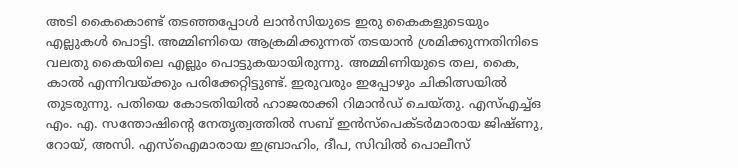അടി കൈകൊണ്ട് തടഞ്ഞപ്പോള്‍ ലാന്‍സിയുടെ ഇരു കൈകളുടെയും എല്ലുകള്‍ പൊട്ടി. അമ്മിണിയെ ആക്രമിക്കുന്നത് തടയാന്‍ ശ്രമിക്കുന്നതിനിടെ വലതു കൈയിലെ എല്ലും പൊട്ടുകയായിരുന്നു. അമ്മിണിയുടെ തല, കൈ, കാല്‍ എന്നിവയ്ക്കും പരിക്കേറ്റിട്ടുണ്ട്. ഇരുവരും ഇപ്പോഴും ചികിത്സയില്‍ തുടരുന്നു. പതിയെ കോടതിയില്‍ ഹാജരാക്കി റിമാന്‍ഡ് ചെയ്തു. എസ്എച്ച്ഒ എം. എ. സന്തോഷിന്റെ നേതൃത്വത്തില്‍ സബ് ഇന്‍സ്‌പെക്ടര്‍മാരായ ജിഷ്ണു, റോയ്, അസി. എസ്‌ഐമാരായ ഇബ്രാഹിം, ദീപ, സിവില്‍ പൊലീസ്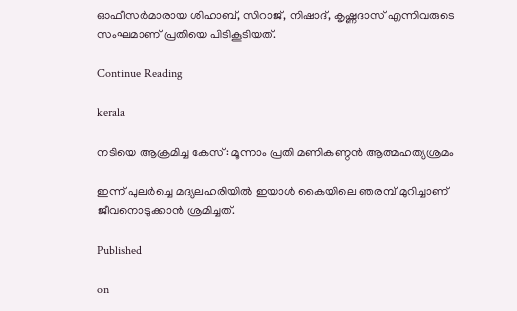ഓഫീസര്‍മാരായ ശിഹാബ്, സിറാജ്, നിഷാദ്, കൃഷ്ണദാസ് എന്നിവരുടെ സംഘമാണ് പ്രതിയെ പിടികൂടിയത്.

Continue Reading

kerala

നടിയെ ആക്രമിച്ച കേസ്: മൂന്നാം പ്രതി മണികണ്ഠൻ ആത്മഹത്യശ്രമം

ഇന്ന് പുലർച്ചെ മദ്യലഹരിയിൽ ഇയാൾ കൈയിലെ ഞരമ്പ് മുറിച്ചാണ് ജീവനൊടുക്കാൻ ശ്രമിച്ചത്.

Published

on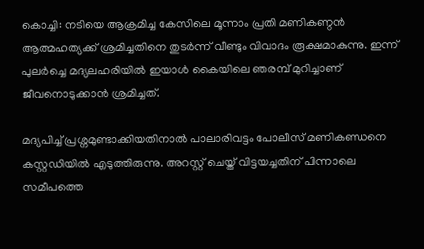കൊച്ചി: നടിയെ ആക്രമിച്ച കേസിലെ മൂന്നാം പ്രതി മണികണ്ഠൻ ആത്മഹത്യക്ക് ശ്രമിച്ചതിനെ തുടർന്ന് വീണ്ടും വിവാദം രൂക്ഷമാകുന്നു. ഇന്ന് പുലർച്ചെ മദ്യലഹരിയിൽ ഇയാൾ കൈയിലെ ഞരമ്പ് മുറിച്ചാണ് ജീവനൊടുക്കാൻ ശ്രമിച്ചത്.

മദ്യപിച്ച് പ്രശ്നമുണ്ടാക്കിയതിനാൽ പാലാരിവട്ടം പോലീസ് മണികണ്ഡനെ കസ്റ്റഡിയിൽ എടുത്തിരുന്നു. അറസ്റ്റ് ചെയ്ത് വിട്ടയച്ചതിന് പിന്നാലെ സമീപത്തെ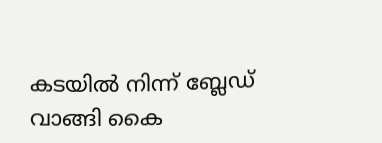കടയിൽ നിന്ന് ബ്ലേഡ് വാങ്ങി കൈ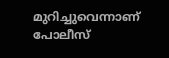മുറിച്ചുവെന്നാണ് പോലീസ്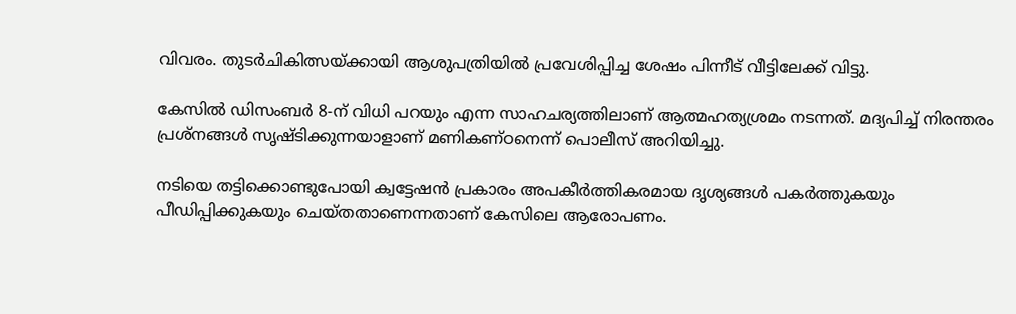വിവരം. തുടർചികിത്സയ്ക്കായി ആശുപത്രിയിൽ പ്രവേശിപ്പിച്ച ശേഷം പിന്നീട് വീട്ടിലേക്ക് വിട്ടു.

കേസിൽ ഡിസംബർ 8-ന് വിധി പറയും എന്ന സാഹചര്യത്തിലാണ് ആത്മഹത്യശ്രമം നടന്നത്. മദ്യപിച്ച് നിരന്തരം പ്രശ്നങ്ങൾ സൃഷ്ടിക്കുന്നയാളാണ് മണികണ്ഠനെന്ന് പൊലീസ് അറിയിച്ചു.

നടിയെ തട്ടിക്കൊണ്ടുപോയി ക്വട്ടേഷൻ പ്രകാരം അപകീര്‍ത്തികരമായ ദൃശ്യങ്ങൾ പകർത്തുകയും പീഡിപ്പിക്കുകയും ചെയ്തതാണെന്നതാണ് കേസിലെ ആരോപണം.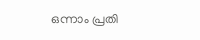ഒന്നാം പ്രതി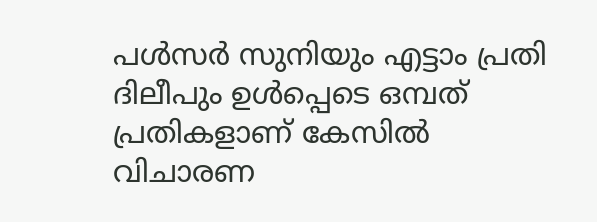പൾസർ സുനിയും എട്ടാം പ്രതി ദിലീപും ഉൾപ്പെടെ ഒമ്പത് പ്രതികളാണ് കേസിൽ വിചാരണ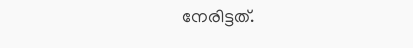നേരിട്ടത്.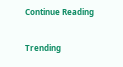Continue Reading

Trending